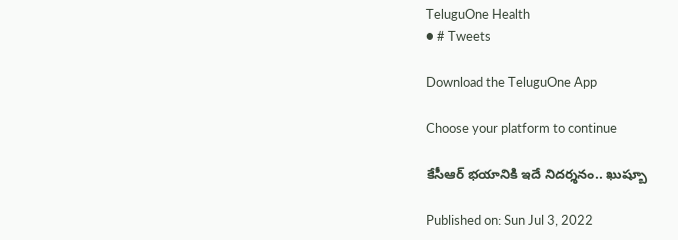TeluguOne Health
● # Tweets

Download the TeluguOne App

Choose your platform to continue

కేసీఆర్ భయానికి ఇదే నిదర్శనం.. ఖుష్బూ

Published on: Sun Jul 3, 2022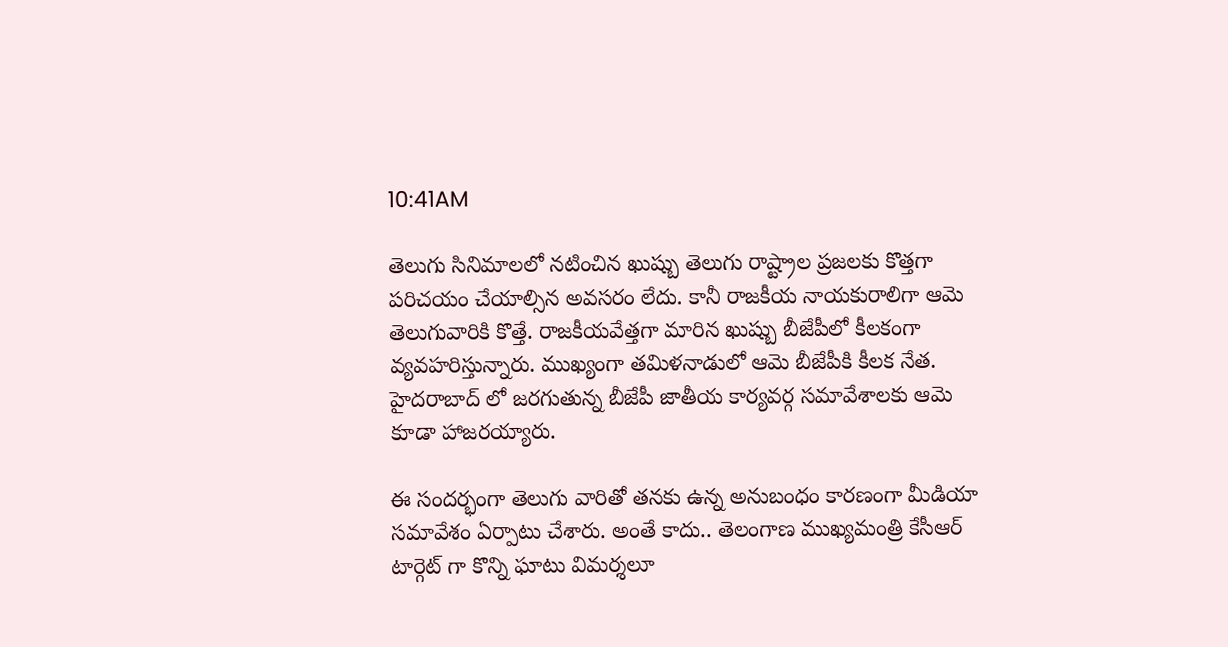10:41AM

తెలుగు సినిమాలలో నటించిన ఖుష్బు తెలుగు రాష్ట్రాల ప్రజలకు కొత్తగా పరిచయం చేయాల్సిన అవసరం లేదు. కానీ రాజకీయ నాయకురాలిగా ఆమె తెలుగువారికి కొత్తే. రాజకీయవేత్తగా మారిన ఖుష్బు బీజేపీలో కీలకంగా వ్యవహరిస్తున్నారు. ముఖ్యంగా తమిళనాడులో ఆమె బీజేపీకి కీలక నేత. హైదరాబాద్ లో జరగుతున్న బీజేపీ జాతీయ కార్యవర్గ సమావేశాలకు ఆమె కూడా హాజరయ్యారు.

ఈ సందర్భంగా తెలుగు వారితో తనకు ఉన్న అనుబంధం కారణంగా మీడియా సమావేశం ఏర్పాటు చేశారు. అంతే కాదు.. తెలంగాణ ముఖ్యమంత్రి కేసీఆర్ టార్గెట్ గా కొన్ని ఘాటు విమర్శలూ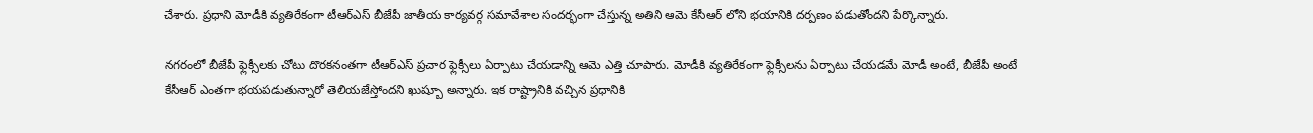చేశారు. ప్రధాని మోడీకి వ్యతిరేకంగా టీఆర్ఎస్ బీజేపీ జాతీయ కార్యవర్గ సమావేశాల సందర్భంగా చేస్తున్న అతిని ఆమె కేసీఆర్ లోని భయానికి దర్పణం పడుతోందని పేర్కొన్నారు.

నగరంలో బీజేపీ ఫ్లెక్సీలకు చోటు దొరకనంతగా టీఆర్ఎస్ ప్రచార ఫ్లెక్సీలు ఏర్పాటు చేయడాన్ని ఆమె ఎత్తి చూపారు. మోడీకి వ్యతిరేకంగా ఫ్లెక్సీలను ఏర్పాటు చేయడమే మోడీ అంటే, బీజేపీ అంటే కేసీఆర్ ఎంతగా భయపడుతున్నారో తెలియజేస్తోందని ఖుష్బూ అన్నారు. ఇక రాష్ట్రానికి వచ్చిన ప్రధానికి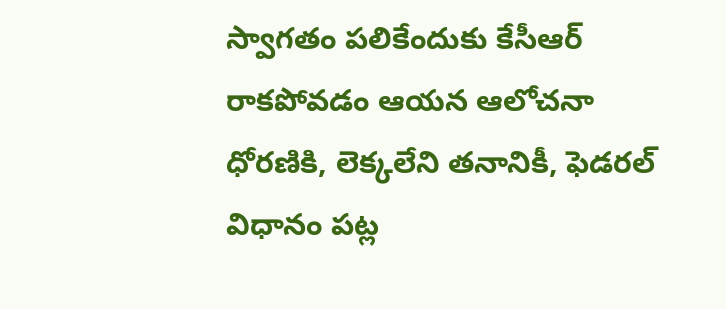స్వాగతం పలికేందుకు కేసీఆర్ రాకపోవడం ఆయన ఆలోచనా ధోరణికి, లెక్కలేని తనానికీ, ఫెడరల్ విధానం పట్ల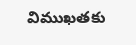విముఖతకు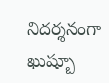నిదర్శనంగా ఖుష్బూ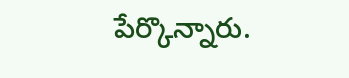పేర్కొన్నారు.